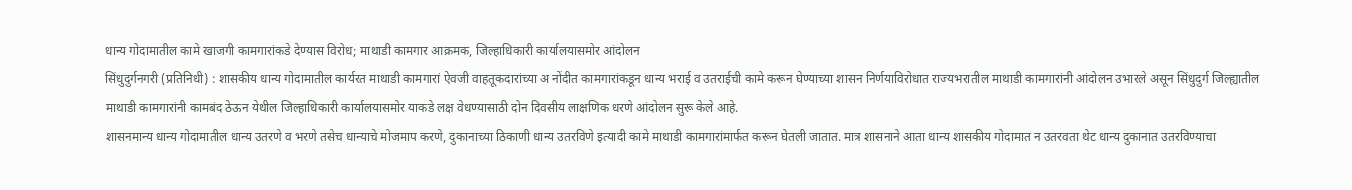धान्य गोदामातील कामे खाजगी कामगारांकडे देण्यास विरोध; माथाडी कामगार आक्रमक, जिल्हाधिकारी कार्यालयासमोर आंदोलन
सिंधुदुर्गनगरी (प्रतिनिधी) : शासकीय धान्य गोदामातील कार्यरत माथाडी कामगारां ऐवजी वाहतूकदारांच्या अ नोंदीत कामगारांकडून धान्य भराई व उतराईची कामे करून घेण्याच्या शासन निर्णयाविरोधात राज्यभरातील माथाडी कामगारांनी आंदोलन उभारले असून सिंधुदुर्ग जिल्ह्यातील माथाडी कामगारांनी कामबंद ठेऊन येथील जिल्हाधिकारी कार्यालयासमोर याकडे लक्ष वेधण्यासाठी दोन दिवसीय लाक्षणिक धरणे आंदोलन सुरू केले आहे.
शासनमान्य धान्य गोदामातील धान्य उतरणे व भरणे तसेच धान्याचे मोजमाप करणे, दुकानाच्या ठिकाणी धान्य उतरविणे इत्यादी कामे माथाडी कामगारांमार्फत करून घेतली जातात. मात्र शासनाने आता धान्य शासकीय गोदामात न उतरवता थेट धान्य दुकानात उतरविण्याचा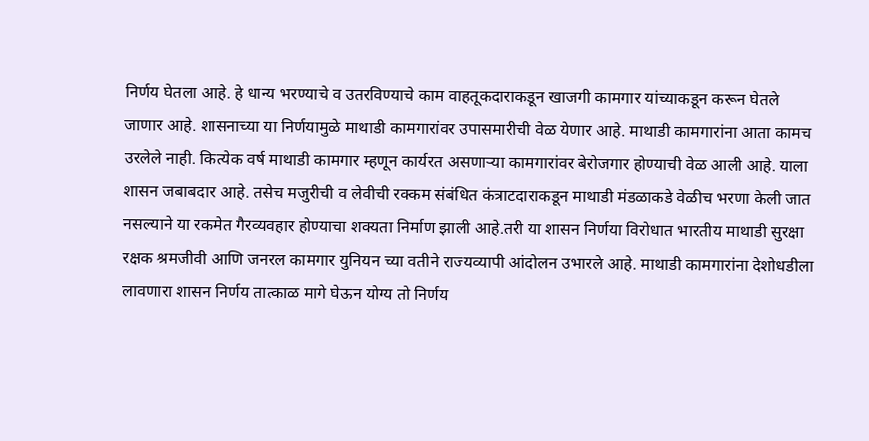निर्णय घेतला आहे. हे धान्य भरण्याचे व उतरविण्याचे काम वाहतूकदाराकडून खाजगी कामगार यांच्याकडून करून घेतले जाणार आहे. शासनाच्या या निर्णयामुळे माथाडी कामगारांवर उपासमारीची वेळ येणार आहे. माथाडी कामगारांना आता कामच उरलेले नाही. कित्येक वर्ष माथाडी कामगार म्हणून कार्यरत असणाऱ्या कामगारांवर बेरोजगार होण्याची वेळ आली आहे. याला शासन जबाबदार आहे. तसेच मजुरीची व लेवीची रक्कम संबंधित कंत्राटदाराकडून माथाडी मंडळाकडे वेळीच भरणा केली जात नसल्याने या रकमेत गैरव्यवहार होण्याचा शक्यता निर्माण झाली आहे.तरी या शासन निर्णया विरोधात भारतीय माथाडी सुरक्षा रक्षक श्रमजीवी आणि जनरल कामगार युनियन च्या वतीने राज्यव्यापी आंदोलन उभारले आहे. माथाडी कामगारांना देशोधडीला लावणारा शासन निर्णय तात्काळ मागे घेऊन योग्य तो निर्णय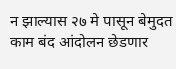न झाल्यास २७ मे पासून बेमुदत काम बंद आंदोलन छेडणार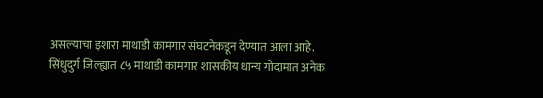असल्याचा इशारा माथाडी कामगार संघटनेकडून देण्यात आला आहे.
सिंधुदुर्ग जिल्ह्यात ८५ माथाडी कामगार शासकीय धान्य गोदामात अनेक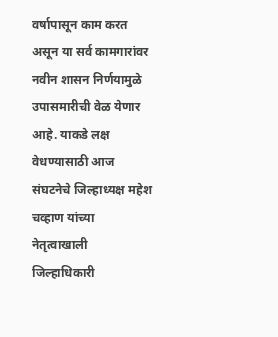वर्षापासून काम करत असून या सर्व कामगारांवर नवीन शासन निर्णयामुळे उपासमारीची वेळ येणार आहे. याकडे लक्ष वेधण्यासाठी आज संघटनेचे जिल्हाध्यक्ष महेश चव्हाण यांच्या नेतृत्वाखाली जिल्हाधिकारी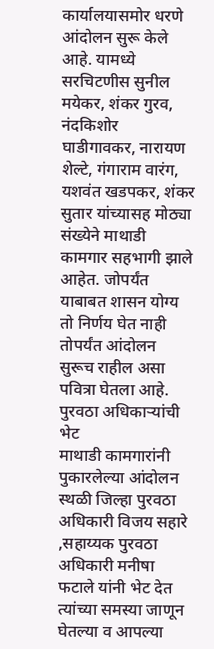कार्यालयासमोर धरणे आंदोलन सुरू केले आहे. यामध्ये सरचिटणीस सुनील मयेकर, शंकर गुरव, नंदकिशोर घाडीगावकर, नारायण शेल्टे, गंगाराम वारंग, यशवंत खडपकर, शंकर सुतार यांच्यासह मोठ्या संख्येने माथाडी कामगार सहभागी झाले आहेत. जोपर्यंत याबाबत शासन योग्य तो निर्णय घेत नाही तोपर्यंत आंदोलन सुरूच राहील असा पवित्रा घेतला आहे.
पुरवठा अधिकाऱ्यांची भेट
माथाडी कामगारांनी पुकारलेल्या आंदोलन स्थळी जिल्हा पुरवठा अधिकारी विजय सहारे ,सहाय्यक पुरवठा अधिकारी मनीषा फटाले यांनी भेट देत त्यांच्या समस्या जाणून घेतल्या व आपल्या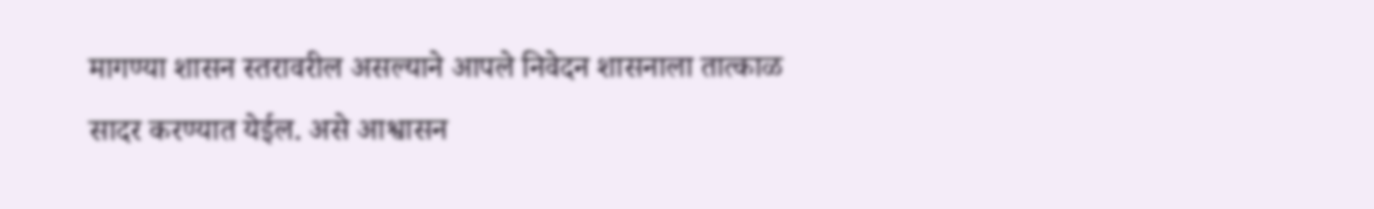मागण्या शासन स्तरावरील असल्याने आपले निवेदन शासनाला तात्काळ सादर करण्यात येईल. असे आश्वासन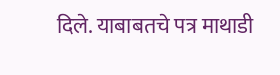दिले. याबाबतचे पत्र माथाडी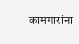कामगारांना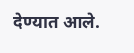देण्यात आले.